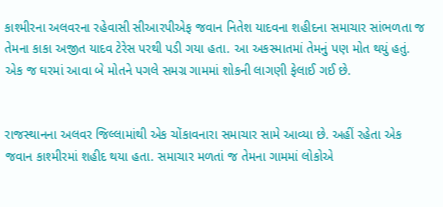કાશ્મીરના અલવરના રહેવાસી સીઆરપીએફ જવાન નિતેશ યાદવના શહીદના સમાચાર સાંભળતા જ તેમના કાકા અજીત યાદવ ટેરેસ પરથી પડી ગયા હતા. આ અકસ્માતમાં તેમનું પણ મોત થયું હતું. એક જ ઘરમાં આવા બે મોતને પગલે સમગ્ર ગામમાં શોકની લાગણી ફેલાઈ ગઈ છે.


રાજસ્થાનના અલવર જિલ્લામાંથી એક ચોંકાવનારા સમાચાર સામે આવ્યા છે. અહીં રહેતા એક જવાન કાશ્મીરમાં શહીદ થયા હતા. સમાચાર મળતાં જ તેમના ગામમાં લોકોએ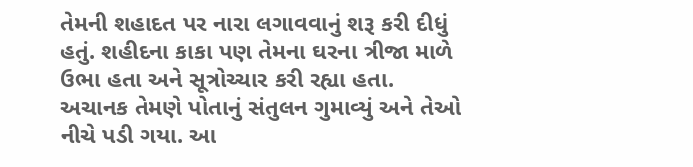તેમની શહાદત પર નારા લગાવવાનું શરૂ કરી દીધું હતું. શહીદના કાકા પણ તેમના ઘરના ત્રીજા માળે ઉભા હતા અને સૂત્રોચ્ચાર કરી રહ્યા હતા. અચાનક તેમણે પોતાનું સંતુલન ગુમાવ્યું અને તેઓ નીચે પડી ગયા. આ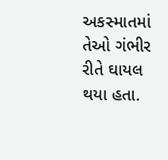અકસ્માતમાં તેઓ ગંભીર રીતે ઘાયલ થયા હતા.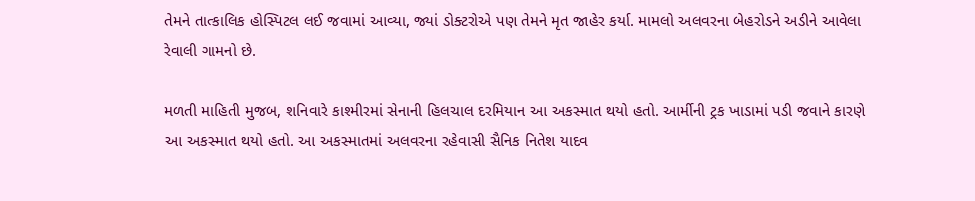તેમને તાત્કાલિક હોસ્પિટલ લઈ જવામાં આવ્યા, જ્યાં ડોક્ટરોએ પણ તેમને મૃત જાહેર કર્યા. મામલો અલવરના બેહરોડને અડીને આવેલા રેવાલી ગામનો છે.

મળતી માહિતી મુજબ, શનિવારે કાશ્મીરમાં સેનાની હિલચાલ દરમિયાન આ અકસ્માત થયો હતો. આર્મીની ટ્રક ખાડામાં પડી જવાને કારણે આ અકસ્માત થયો હતો. આ અકસ્માતમાં અલવરના રહેવાસી સૈનિક નિતેશ યાદવ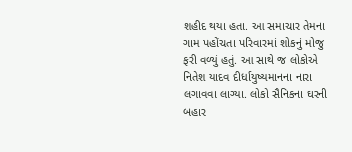શહીદ થયા હતા. આ સમાચાર તેમના ગામ પહોંચતા પરિવારમાં શોકનું મોજુ ફરી વળ્યું હતું. આ સાથે જ લોકોએ નિતેશ યાદવ દીર્ધાયુષ્યમાનના નારા લગાવવા લાગ્યા. લોકો સૈનિકના ઘરની બહાર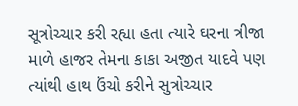સૂત્રોચ્ચાર કરી રહ્યા હતા ત્યારે ઘરના ત્રીજા માળે હાજર તેમના કાકા અજીત યાદવે પણ ત્યાંથી હાથ ઉંચો કરીને સુત્રોચ્ચાર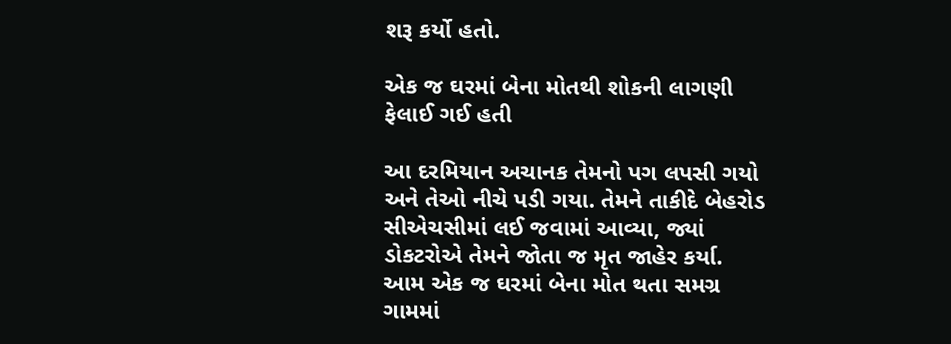શરૂ કર્યો હતો.

એક જ ઘરમાં બેના મોતથી શોકની લાગણી ફેલાઈ ગઈ હતી

આ દરમિયાન અચાનક તેમનો પગ લપસી ગયો અને તેઓ નીચે પડી ગયા. તેમને તાકીદે બેહરોડ સીએચસીમાં લઈ જવામાં આવ્યા, જ્યાં ડોકટરોએ તેમને જોતા જ મૃત જાહેર કર્યા. આમ એક જ ઘરમાં બેના મોત થતા સમગ્ર ગામમાં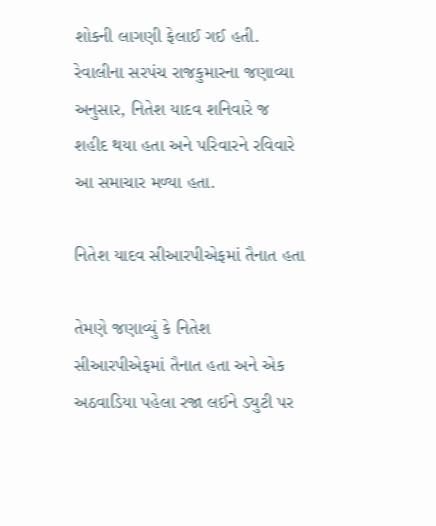શોકની લાગણી ફેલાઈ ગઈ હતી. રેવાલીના સરપંચ રાજકુમારના જણાવ્યા અનુસાર, નિતેશ યાદવ શનિવારે જ શહીદ થયા હતા અને પરિવારને રવિવારે આ સમાચાર મળ્યા હતા.

નિતેશ યાદવ સીઆરપીએફમાં તૈનાત હતા

તેમણે જણાવ્યું કે નિતેશ સીઆરપીએફમાં તૈનાત હતા અને એક અઠવાડિયા પહેલા રજા લઈને ડ્યુટી પર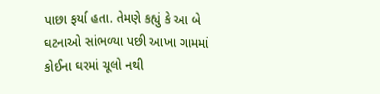પાછા ફર્યા હતા. તેમણે કહ્યું કે આ બે ઘટનાઓ સાંભળ્યા પછી આખા ગામમાં કોઈના ઘરમાં ચૂલો નથી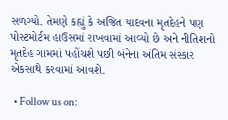સળગ્યો. તેમણે કહ્યું કે અજિત યાદવના મૃતદેહને પણ પોસ્ટમોર્ટમ હાઉસમાં રાખવામાં આવ્યો છે અને નીતિશનો મૃતદેહ ગામમાં પહોંચશે પછી બંનેના અંતિમ સંસ્કાર એકસાથે કરવામાં આવશે.

  • Follow us on: